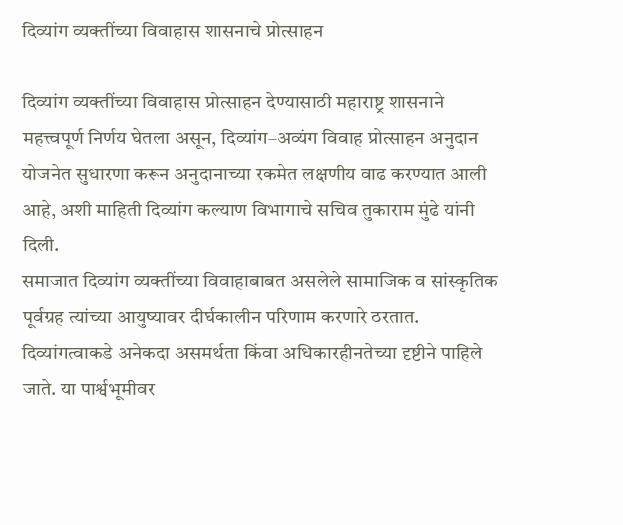दिव्यांग व्यक्तींच्या विवाहास शासनाचे प्रोत्साहन

दिव्यांग व्यक्तींच्या विवाहास प्रोत्साहन देण्यासाठी महाराष्ट्र शासनाने महत्त्वपूर्ण निर्णय घेतला असून, दिव्यांग–अव्यंग विवाह प्रोत्साहन अनुदान योजनेत सुधारणा करून अनुदानाच्या रकमेत लक्षणीय वाढ करण्यात आली आहे, अशी माहिती दिव्यांग कल्याण विभागाचे सचिव तुकाराम मुंढे यांनी दिली.
समाजात दिव्यांग व्यक्तींच्या विवाहाबाबत असलेले सामाजिक व सांस्कृतिक पूर्वग्रह त्यांच्या आयुष्यावर दीर्घकालीन परिणाम करणारे ठरतात. दिव्यांगत्वाकडे अनेकदा असमर्थता किंवा अधिकारहीनतेच्या दृष्टीने पाहिले जाते. या पार्श्वभूमीवर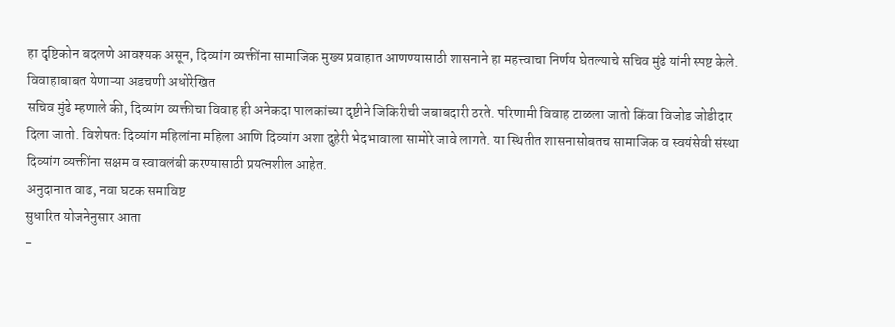हा दृष्टिकोन बदलणे आवश्यक असून, दिव्यांग व्यक्तींना सामाजिक मुख्य प्रवाहात आणण्यासाठी शासनाने हा महत्त्वाचा निर्णय घेतल्याचे सचिव मुंढे यांनी स्पष्ट केले.
विवाहाबाबत येणाऱ्या अडचणी अधोरेखित
सचिव मुंढे म्हणाले की, दिव्यांग व्यक्तीचा विवाह ही अनेकदा पालकांच्या दृष्टीने जिकिरीची जबाबदारी ठरते. परिणामी विवाह टाळला जातो किंवा विजोड जोडीदार दिला जातो. विशेषतः दिव्यांग महिलांना महिला आणि दिव्यांग अशा दुहेरी भेदभावाला सामोरे जावे लागते. या स्थितीत शासनासोबतच सामाजिक व स्वयंसेवी संस्था दिव्यांग व्यक्तींना सक्षम व स्वावलंबी करण्यासाठी प्रयत्नशील आहेत.
अनुदानात वाढ, नवा घटक समाविष्ट
सुधारित योजनेनुसार आता
-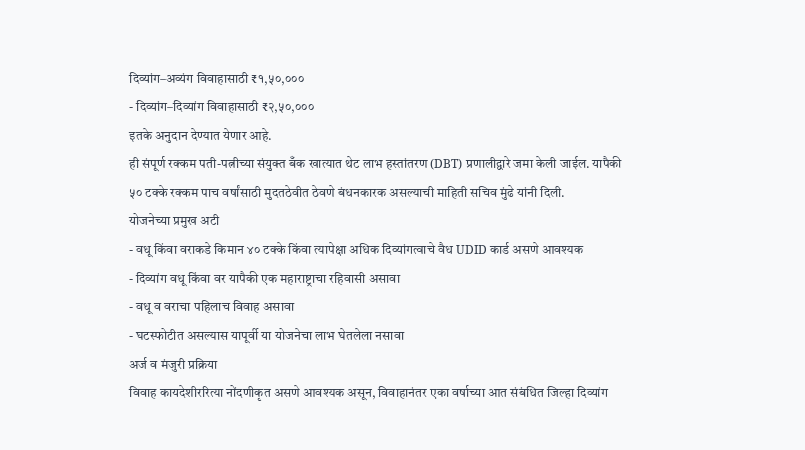दिव्यांग–अव्यंग विवाहासाठी ₹१,५०,०००
- दिव्यांग–दिव्यांग विवाहासाठी ₹२,५०,०००
इतके अनुदान देण्यात येणार आहे.
ही संपूर्ण रक्कम पती-पत्नीच्या संयुक्त बँक खात्यात थेट लाभ हस्तांतरण (DBT) प्रणालीद्वारे जमा केली जाईल. यापैकी ५० टक्के रक्कम पाच वर्षांसाठी मुदतठेवीत ठेवणे बंधनकारक असल्याची माहिती सचिव मुंढे यांनी दिली.
योजनेच्या प्रमुख अटी
- वधू किंवा वराकडे किमान ४० टक्के किंवा त्यापेक्षा अधिक दिव्यांगत्वाचे वैध UDID कार्ड असणे आवश्यक
- दिव्यांग वधू किंवा वर यापैकी एक महाराष्ट्राचा रहिवासी असावा
- वधू व वराचा पहिलाच विवाह असावा
- घटस्फोटीत असल्यास यापूर्वी या योजनेचा लाभ घेतलेला नसावा
अर्ज व मंजुरी प्रक्रिया
विवाह कायदेशीररित्या नोंदणीकृत असणे आवश्यक असून, विवाहानंतर एका वर्षाच्या आत संबंधित जिल्हा दिव्यांग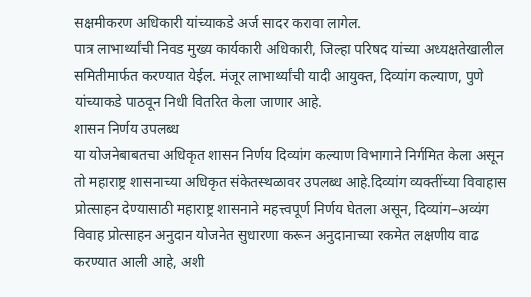सक्षमीकरण अधिकारी यांच्याकडे अर्ज सादर करावा लागेल.
पात्र लाभार्थ्यांची निवड मुख्य कार्यकारी अधिकारी, जिल्हा परिषद यांच्या अध्यक्षतेखालील समितीमार्फत करण्यात येईल. मंजूर लाभार्थ्यांची यादी आयुक्त, दिव्यांग कल्याण, पुणे यांच्याकडे पाठवून निधी वितरित केला जाणार आहे.
शासन निर्णय उपलब्ध
या योजनेबाबतचा अधिकृत शासन निर्णय दिव्यांग कल्याण विभागाने निर्गमित केला असून तो महाराष्ट्र शासनाच्या अधिकृत संकेतस्थळावर उपलब्ध आहे.दिव्यांग व्यक्तींच्या विवाहास प्रोत्साहन देण्यासाठी महाराष्ट्र शासनाने महत्त्वपूर्ण निर्णय घेतला असून, दिव्यांग–अव्यंग विवाह प्रोत्साहन अनुदान योजनेत सुधारणा करून अनुदानाच्या रकमेत लक्षणीय वाढ करण्यात आली आहे, अशी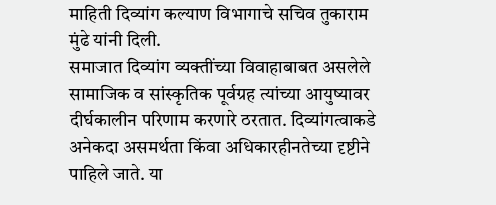माहिती दिव्यांग कल्याण विभागाचे सचिव तुकाराम मुंढे यांनी दिली.
समाजात दिव्यांग व्यक्तींच्या विवाहाबाबत असलेले सामाजिक व सांस्कृतिक पूर्वग्रह त्यांच्या आयुष्यावर दीर्घकालीन परिणाम करणारे ठरतात. दिव्यांगत्वाकडे अनेकदा असमर्थता किंवा अधिकारहीनतेच्या दृष्टीने पाहिले जाते. या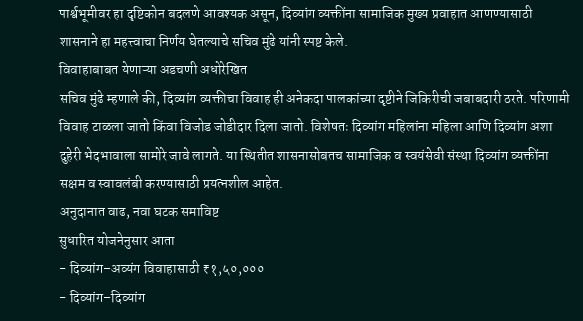पार्श्वभूमीवर हा दृष्टिकोन बदलणे आवश्यक असून, दिव्यांग व्यक्तींना सामाजिक मुख्य प्रवाहात आणण्यासाठी शासनाने हा महत्त्वाचा निर्णय घेतल्याचे सचिव मुंढे यांनी स्पष्ट केले.
विवाहाबाबत येणाऱ्या अडचणी अधोरेखित
सचिव मुंढे म्हणाले की, दिव्यांग व्यक्तीचा विवाह ही अनेकदा पालकांच्या दृष्टीने जिकिरीची जबाबदारी ठरते. परिणामी विवाह टाळला जातो किंवा विजोड जोडीदार दिला जातो. विशेषतः दिव्यांग महिलांना महिला आणि दिव्यांग अशा दुहेरी भेदभावाला सामोरे जावे लागते. या स्थितीत शासनासोबतच सामाजिक व स्वयंसेवी संस्था दिव्यांग व्यक्तींना सक्षम व स्वावलंबी करण्यासाठी प्रयत्नशील आहेत.
अनुदानात वाढ, नवा घटक समाविष्ट
सुधारित योजनेनुसार आता
- दिव्यांग–अव्यंग विवाहासाठी ₹१,५०,०००
- दिव्यांग–दिव्यांग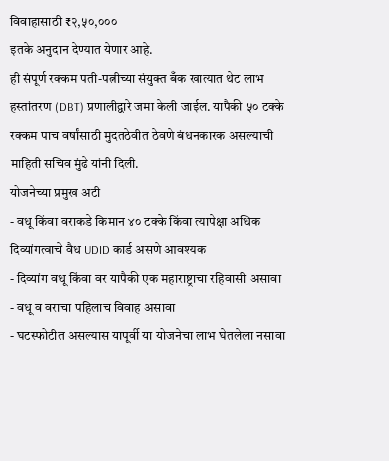विवाहासाठी ₹२,५०,०००
इतके अनुदान देण्यात येणार आहे.
ही संपूर्ण रक्कम पती-पत्नीच्या संयुक्त बँक खात्यात थेट लाभ हस्तांतरण (DBT) प्रणालीद्वारे जमा केली जाईल. यापैकी ५० टक्के रक्कम पाच वर्षांसाठी मुदतठेवीत ठेवणे बंधनकारक असल्याची माहिती सचिव मुंढे यांनी दिली.
योजनेच्या प्रमुख अटी
- वधू किंवा वराकडे किमान ४० टक्के किंवा त्यापेक्षा अधिक दिव्यांगत्वाचे वैध UDID कार्ड असणे आवश्यक
- दिव्यांग वधू किंवा वर यापैकी एक महाराष्ट्राचा रहिवासी असावा
- वधू व वराचा पहिलाच विवाह असावा
- घटस्फोटीत असल्यास यापूर्वी या योजनेचा लाभ घेतलेला नसावा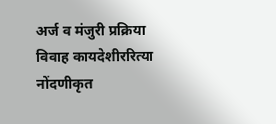अर्ज व मंजुरी प्रक्रिया
विवाह कायदेशीररित्या नोंदणीकृत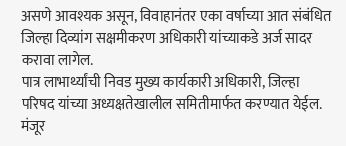असणे आवश्यक असून, विवाहानंतर एका वर्षाच्या आत संबंधित जिल्हा दिव्यांग सक्षमीकरण अधिकारी यांच्याकडे अर्ज सादर करावा लागेल.
पात्र लाभार्थ्यांची निवड मुख्य कार्यकारी अधिकारी, जिल्हा परिषद यांच्या अध्यक्षतेखालील समितीमार्फत करण्यात येईल. मंजूर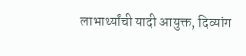लाभार्थ्यांची यादी आयुक्त, दिव्यांग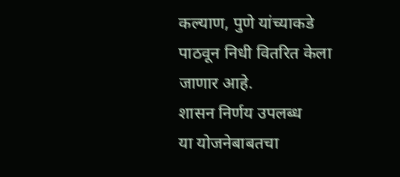कल्याण, पुणे यांच्याकडे पाठवून निधी वितरित केला जाणार आहे.
शासन निर्णय उपलब्ध
या योजनेबाबतचा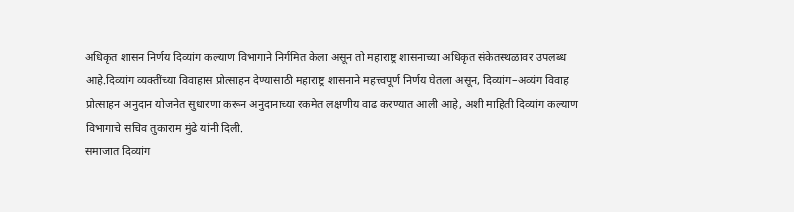अधिकृत शासन निर्णय दिव्यांग कल्याण विभागाने निर्गमित केला असून तो महाराष्ट्र शासनाच्या अधिकृत संकेतस्थळावर उपलब्ध आहे.दिव्यांग व्यक्तींच्या विवाहास प्रोत्साहन देण्यासाठी महाराष्ट्र शासनाने महत्त्वपूर्ण निर्णय घेतला असून, दिव्यांग–अव्यंग विवाह प्रोत्साहन अनुदान योजनेत सुधारणा करून अनुदानाच्या रकमेत लक्षणीय वाढ करण्यात आली आहे, अशी माहिती दिव्यांग कल्याण विभागाचे सचिव तुकाराम मुंढे यांनी दिली.
समाजात दिव्यांग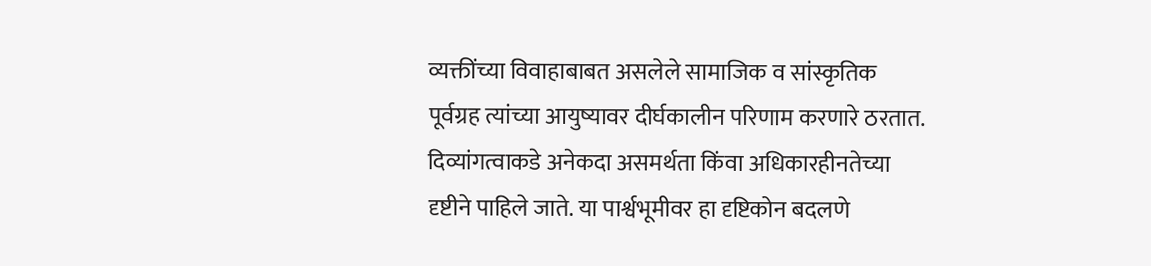व्यक्तींच्या विवाहाबाबत असलेले सामाजिक व सांस्कृतिक पूर्वग्रह त्यांच्या आयुष्यावर दीर्घकालीन परिणाम करणारे ठरतात. दिव्यांगत्वाकडे अनेकदा असमर्थता किंवा अधिकारहीनतेच्या दृष्टीने पाहिले जाते. या पार्श्वभूमीवर हा दृष्टिकोन बदलणे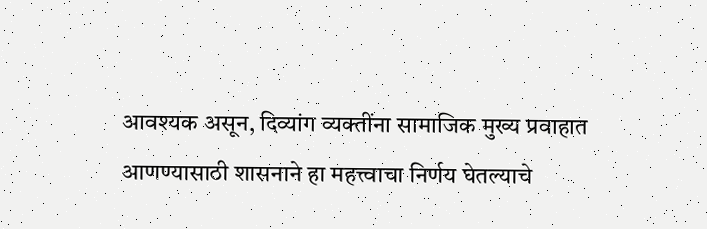आवश्यक असून, दिव्यांग व्यक्तींना सामाजिक मुख्य प्रवाहात आणण्यासाठी शासनाने हा महत्त्वाचा निर्णय घेतल्याचे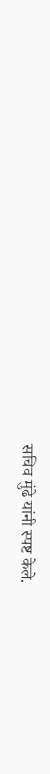सचिव मुंढे यांनी स्पष्ट केले.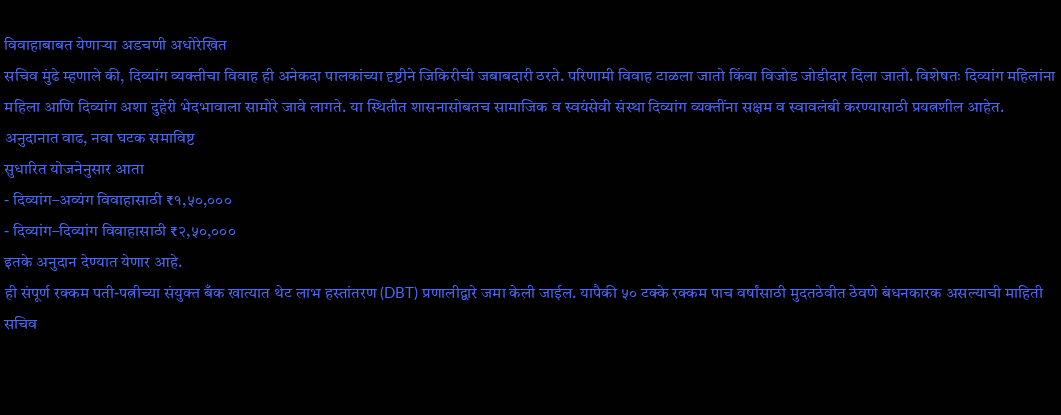विवाहाबाबत येणाऱ्या अडचणी अधोरेखित
सचिव मुंढे म्हणाले की, दिव्यांग व्यक्तीचा विवाह ही अनेकदा पालकांच्या दृष्टीने जिकिरीची जबाबदारी ठरते. परिणामी विवाह टाळला जातो किंवा विजोड जोडीदार दिला जातो. विशेषतः दिव्यांग महिलांना महिला आणि दिव्यांग अशा दुहेरी भेदभावाला सामोरे जावे लागते. या स्थितीत शासनासोबतच सामाजिक व स्वयंसेवी संस्था दिव्यांग व्यक्तींना सक्षम व स्वावलंबी करण्यासाठी प्रयत्नशील आहेत.
अनुदानात वाढ, नवा घटक समाविष्ट
सुधारित योजनेनुसार आता
- दिव्यांग–अव्यंग विवाहासाठी ₹१,५०,०००
- दिव्यांग–दिव्यांग विवाहासाठी ₹२,५०,०००
इतके अनुदान देण्यात येणार आहे.
ही संपूर्ण रक्कम पती-पत्नीच्या संयुक्त बँक खात्यात थेट लाभ हस्तांतरण (DBT) प्रणालीद्वारे जमा केली जाईल. यापैकी ५० टक्के रक्कम पाच वर्षांसाठी मुदतठेवीत ठेवणे बंधनकारक असल्याची माहिती सचिव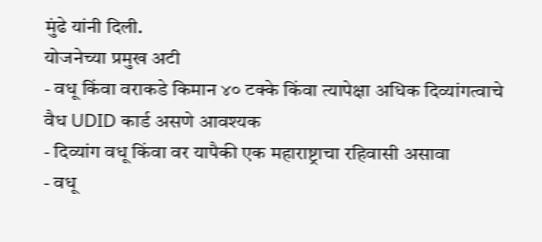मुंढे यांनी दिली.
योजनेच्या प्रमुख अटी
- वधू किंवा वराकडे किमान ४० टक्के किंवा त्यापेक्षा अधिक दिव्यांगत्वाचे वैध UDID कार्ड असणे आवश्यक
- दिव्यांग वधू किंवा वर यापैकी एक महाराष्ट्राचा रहिवासी असावा
- वधू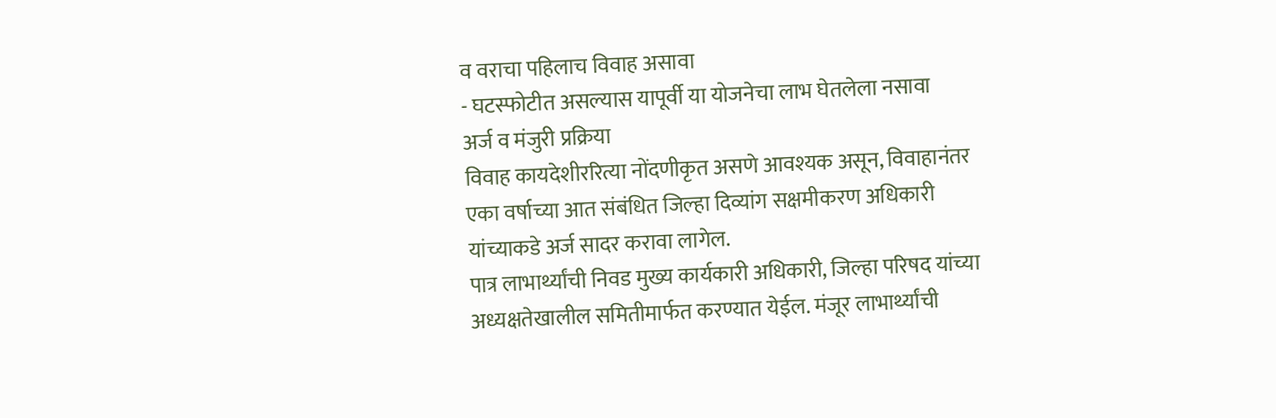व वराचा पहिलाच विवाह असावा
- घटस्फोटीत असल्यास यापूर्वी या योजनेचा लाभ घेतलेला नसावा
अर्ज व मंजुरी प्रक्रिया
विवाह कायदेशीररित्या नोंदणीकृत असणे आवश्यक असून, विवाहानंतर एका वर्षाच्या आत संबंधित जिल्हा दिव्यांग सक्षमीकरण अधिकारी यांच्याकडे अर्ज सादर करावा लागेल.
पात्र लाभार्थ्यांची निवड मुख्य कार्यकारी अधिकारी, जिल्हा परिषद यांच्या अध्यक्षतेखालील समितीमार्फत करण्यात येईल. मंजूर लाभार्थ्यांची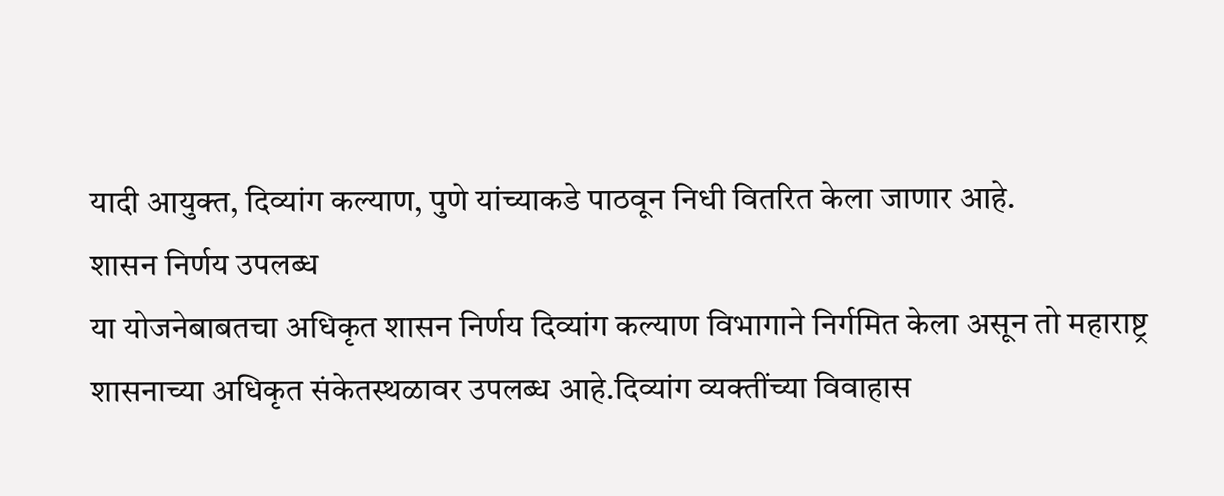यादी आयुक्त, दिव्यांग कल्याण, पुणे यांच्याकडे पाठवून निधी वितरित केला जाणार आहे.
शासन निर्णय उपलब्ध
या योजनेबाबतचा अधिकृत शासन निर्णय दिव्यांग कल्याण विभागाने निर्गमित केला असून तो महाराष्ट्र शासनाच्या अधिकृत संकेतस्थळावर उपलब्ध आहे.दिव्यांग व्यक्तींच्या विवाहास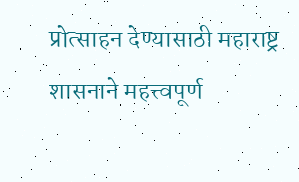प्रोत्साहन देण्यासाठी महाराष्ट्र शासनाने महत्त्वपूर्ण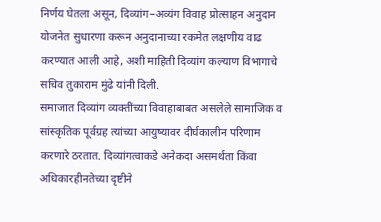निर्णय घेतला असून, दिव्यांग–अव्यंग विवाह प्रोत्साहन अनुदान योजनेत सुधारणा करून अनुदानाच्या रकमेत लक्षणीय वाढ करण्यात आली आहे, अशी माहिती दिव्यांग कल्याण विभागाचे सचिव तुकाराम मुंढे यांनी दिली.
समाजात दिव्यांग व्यक्तींच्या विवाहाबाबत असलेले सामाजिक व सांस्कृतिक पूर्वग्रह त्यांच्या आयुष्यावर दीर्घकालीन परिणाम करणारे ठरतात. दिव्यांगत्वाकडे अनेकदा असमर्थता किंवा अधिकारहीनतेच्या दृष्टीने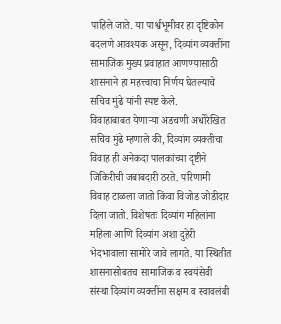पाहिले जाते. या पार्श्वभूमीवर हा दृष्टिकोन बदलणे आवश्यक असून, दिव्यांग व्यक्तींना सामाजिक मुख्य प्रवाहात आणण्यासाठी शासनाने हा महत्त्वाचा निर्णय घेतल्याचे सचिव मुंढे यांनी स्पष्ट केले.
विवाहाबाबत येणाऱ्या अडचणी अधोरेखित
सचिव मुंढे म्हणाले की, दिव्यांग व्यक्तीचा विवाह ही अनेकदा पालकांच्या दृष्टीने जिकिरीची जबाबदारी ठरते. परिणामी विवाह टाळला जातो किंवा विजोड जोडीदार दिला जातो. विशेषतः दिव्यांग महिलांना महिला आणि दिव्यांग अशा दुहेरी भेदभावाला सामोरे जावे लागते. या स्थितीत शासनासोबतच सामाजिक व स्वयंसेवी संस्था दिव्यांग व्यक्तींना सक्षम व स्वावलंबी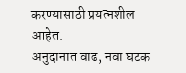करण्यासाठी प्रयत्नशील आहेत.
अनुदानात वाढ, नवा घटक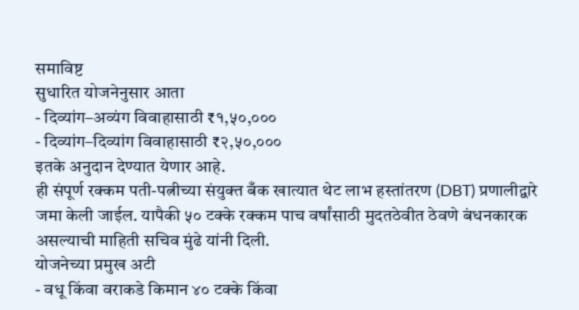समाविष्ट
सुधारित योजनेनुसार आता
- दिव्यांग–अव्यंग विवाहासाठी ₹१,५०,०००
- दिव्यांग–दिव्यांग विवाहासाठी ₹२,५०,०००
इतके अनुदान देण्यात येणार आहे.
ही संपूर्ण रक्कम पती-पत्नीच्या संयुक्त बँक खात्यात थेट लाभ हस्तांतरण (DBT) प्रणालीद्वारे जमा केली जाईल. यापैकी ५० टक्के रक्कम पाच वर्षांसाठी मुदतठेवीत ठेवणे बंधनकारक असल्याची माहिती सचिव मुंढे यांनी दिली.
योजनेच्या प्रमुख अटी
- वधू किंवा वराकडे किमान ४० टक्के किंवा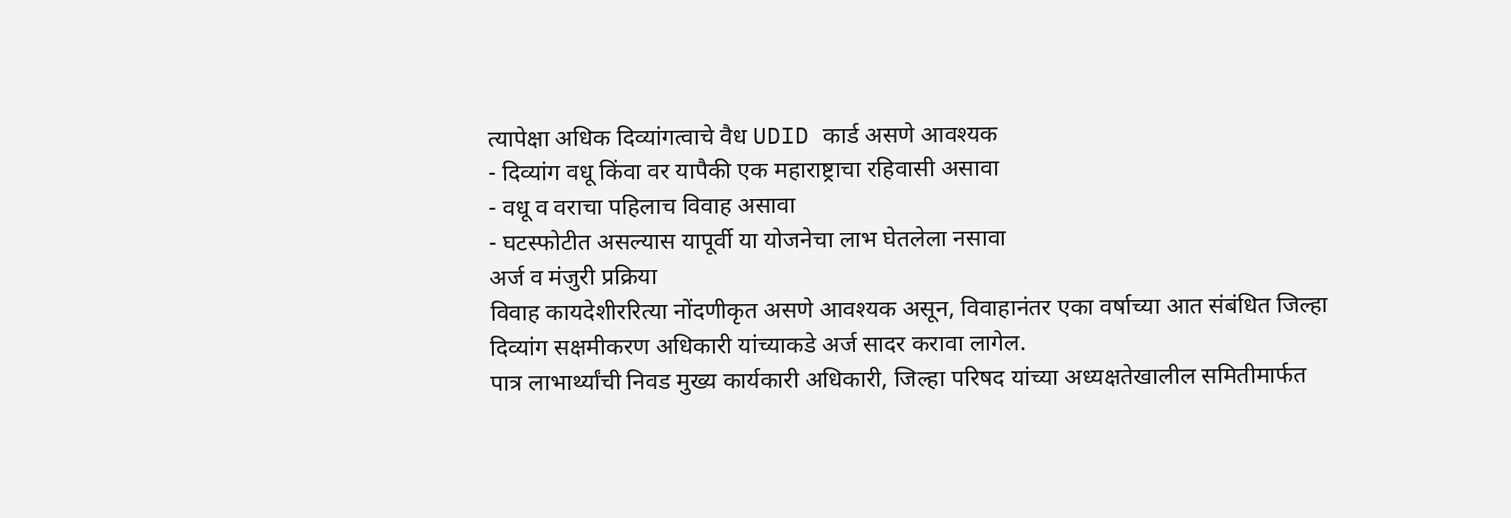त्यापेक्षा अधिक दिव्यांगत्वाचे वैध UDID कार्ड असणे आवश्यक
- दिव्यांग वधू किंवा वर यापैकी एक महाराष्ट्राचा रहिवासी असावा
- वधू व वराचा पहिलाच विवाह असावा
- घटस्फोटीत असल्यास यापूर्वी या योजनेचा लाभ घेतलेला नसावा
अर्ज व मंजुरी प्रक्रिया
विवाह कायदेशीररित्या नोंदणीकृत असणे आवश्यक असून, विवाहानंतर एका वर्षाच्या आत संबंधित जिल्हा दिव्यांग सक्षमीकरण अधिकारी यांच्याकडे अर्ज सादर करावा लागेल.
पात्र लाभार्थ्यांची निवड मुख्य कार्यकारी अधिकारी, जिल्हा परिषद यांच्या अध्यक्षतेखालील समितीमार्फत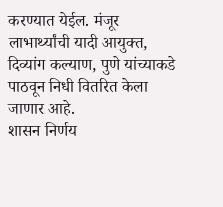करण्यात येईल. मंजूर लाभार्थ्यांची यादी आयुक्त, दिव्यांग कल्याण, पुणे यांच्याकडे पाठवून निधी वितरित केला जाणार आहे.
शासन निर्णय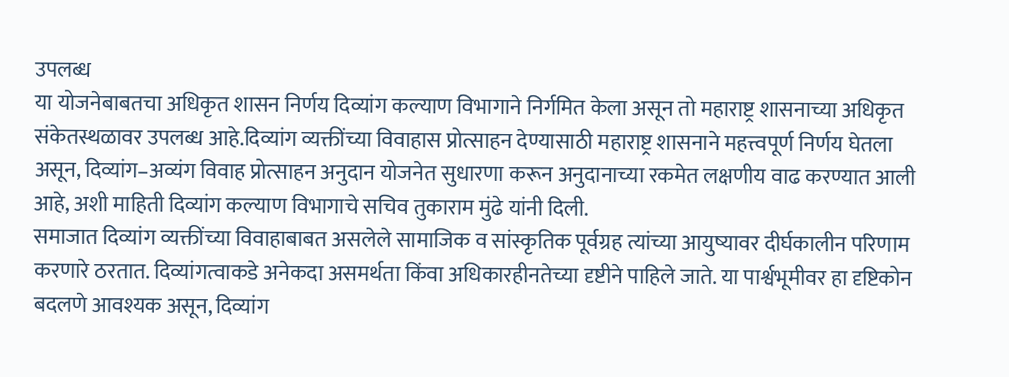उपलब्ध
या योजनेबाबतचा अधिकृत शासन निर्णय दिव्यांग कल्याण विभागाने निर्गमित केला असून तो महाराष्ट्र शासनाच्या अधिकृत संकेतस्थळावर उपलब्ध आहे.दिव्यांग व्यक्तींच्या विवाहास प्रोत्साहन देण्यासाठी महाराष्ट्र शासनाने महत्त्वपूर्ण निर्णय घेतला असून, दिव्यांग–अव्यंग विवाह प्रोत्साहन अनुदान योजनेत सुधारणा करून अनुदानाच्या रकमेत लक्षणीय वाढ करण्यात आली आहे, अशी माहिती दिव्यांग कल्याण विभागाचे सचिव तुकाराम मुंढे यांनी दिली.
समाजात दिव्यांग व्यक्तींच्या विवाहाबाबत असलेले सामाजिक व सांस्कृतिक पूर्वग्रह त्यांच्या आयुष्यावर दीर्घकालीन परिणाम करणारे ठरतात. दिव्यांगत्वाकडे अनेकदा असमर्थता किंवा अधिकारहीनतेच्या दृष्टीने पाहिले जाते. या पार्श्वभूमीवर हा दृष्टिकोन बदलणे आवश्यक असून, दिव्यांग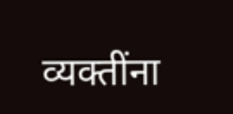व्यक्तींना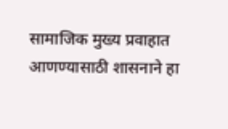सामाजिक मुख्य प्रवाहात आणण्यासाठी शासनाने हा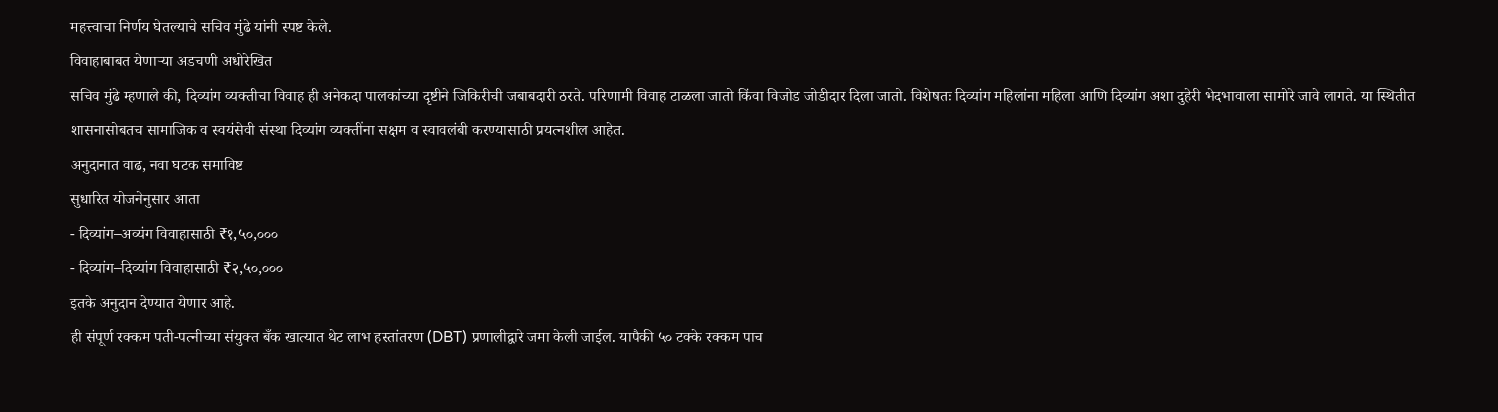महत्त्वाचा निर्णय घेतल्याचे सचिव मुंढे यांनी स्पष्ट केले.
विवाहाबाबत येणाऱ्या अडचणी अधोरेखित
सचिव मुंढे म्हणाले की, दिव्यांग व्यक्तीचा विवाह ही अनेकदा पालकांच्या दृष्टीने जिकिरीची जबाबदारी ठरते. परिणामी विवाह टाळला जातो किंवा विजोड जोडीदार दिला जातो. विशेषतः दिव्यांग महिलांना महिला आणि दिव्यांग अशा दुहेरी भेदभावाला सामोरे जावे लागते. या स्थितीत शासनासोबतच सामाजिक व स्वयंसेवी संस्था दिव्यांग व्यक्तींना सक्षम व स्वावलंबी करण्यासाठी प्रयत्नशील आहेत.
अनुदानात वाढ, नवा घटक समाविष्ट
सुधारित योजनेनुसार आता
- दिव्यांग–अव्यंग विवाहासाठी ₹१,५०,०००
- दिव्यांग–दिव्यांग विवाहासाठी ₹२,५०,०००
इतके अनुदान देण्यात येणार आहे.
ही संपूर्ण रक्कम पती-पत्नीच्या संयुक्त बँक खात्यात थेट लाभ हस्तांतरण (DBT) प्रणालीद्वारे जमा केली जाईल. यापैकी ५० टक्के रक्कम पाच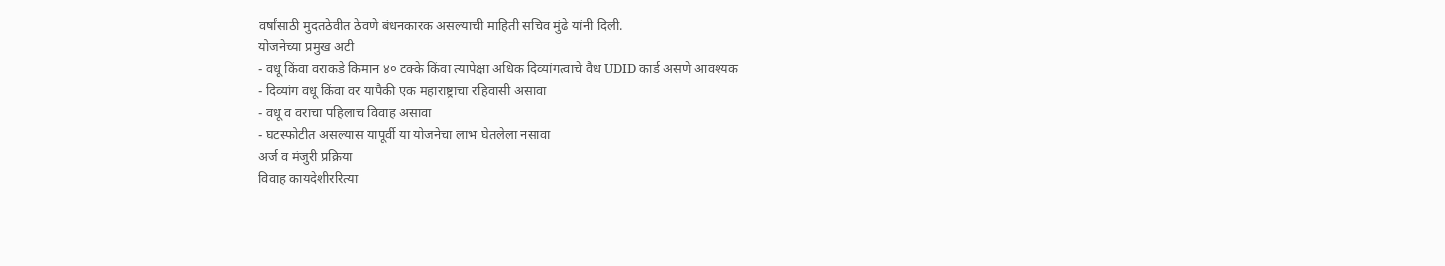वर्षांसाठी मुदतठेवीत ठेवणे बंधनकारक असल्याची माहिती सचिव मुंढे यांनी दिली.
योजनेच्या प्रमुख अटी
- वधू किंवा वराकडे किमान ४० टक्के किंवा त्यापेक्षा अधिक दिव्यांगत्वाचे वैध UDID कार्ड असणे आवश्यक
- दिव्यांग वधू किंवा वर यापैकी एक महाराष्ट्राचा रहिवासी असावा
- वधू व वराचा पहिलाच विवाह असावा
- घटस्फोटीत असल्यास यापूर्वी या योजनेचा लाभ घेतलेला नसावा
अर्ज व मंजुरी प्रक्रिया
विवाह कायदेशीररित्या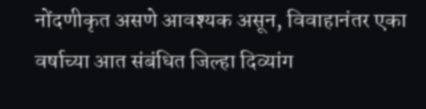नोंदणीकृत असणे आवश्यक असून, विवाहानंतर एका वर्षाच्या आत संबंधित जिल्हा दिव्यांग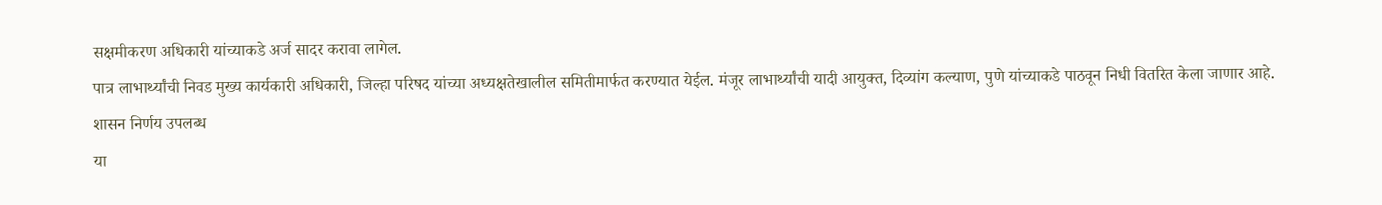सक्षमीकरण अधिकारी यांच्याकडे अर्ज सादर करावा लागेल.
पात्र लाभार्थ्यांची निवड मुख्य कार्यकारी अधिकारी, जिल्हा परिषद यांच्या अध्यक्षतेखालील समितीमार्फत करण्यात येईल. मंजूर लाभार्थ्यांची यादी आयुक्त, दिव्यांग कल्याण, पुणे यांच्याकडे पाठवून निधी वितरित केला जाणार आहे.
शासन निर्णय उपलब्ध
या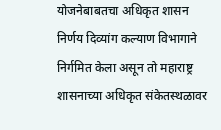योजनेबाबतचा अधिकृत शासन निर्णय दिव्यांग कल्याण विभागाने निर्गमित केला असून तो महाराष्ट्र शासनाच्या अधिकृत संकेतस्थळावर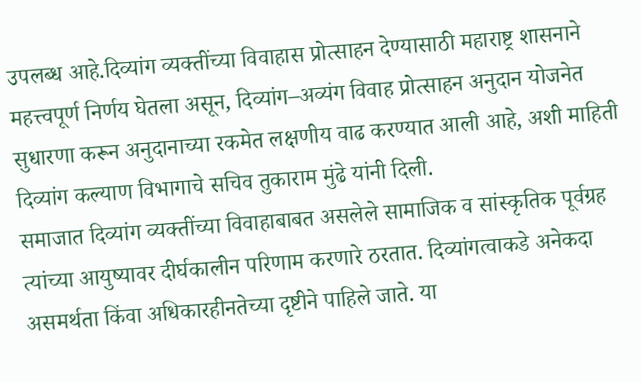उपलब्ध आहे.दिव्यांग व्यक्तींच्या विवाहास प्रोत्साहन देण्यासाठी महाराष्ट्र शासनाने महत्त्वपूर्ण निर्णय घेतला असून, दिव्यांग–अव्यंग विवाह प्रोत्साहन अनुदान योजनेत सुधारणा करून अनुदानाच्या रकमेत लक्षणीय वाढ करण्यात आली आहे, अशी माहिती दिव्यांग कल्याण विभागाचे सचिव तुकाराम मुंढे यांनी दिली.
समाजात दिव्यांग व्यक्तींच्या विवाहाबाबत असलेले सामाजिक व सांस्कृतिक पूर्वग्रह त्यांच्या आयुष्यावर दीर्घकालीन परिणाम करणारे ठरतात. दिव्यांगत्वाकडे अनेकदा असमर्थता किंवा अधिकारहीनतेच्या दृष्टीने पाहिले जाते. या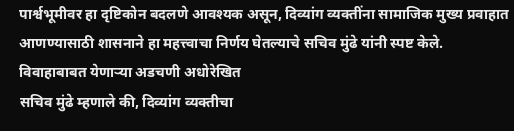पार्श्वभूमीवर हा दृष्टिकोन बदलणे आवश्यक असून, दिव्यांग व्यक्तींना सामाजिक मुख्य प्रवाहात आणण्यासाठी शासनाने हा महत्त्वाचा निर्णय घेतल्याचे सचिव मुंढे यांनी स्पष्ट केले.
विवाहाबाबत येणाऱ्या अडचणी अधोरेखित
सचिव मुंढे म्हणाले की, दिव्यांग व्यक्तीचा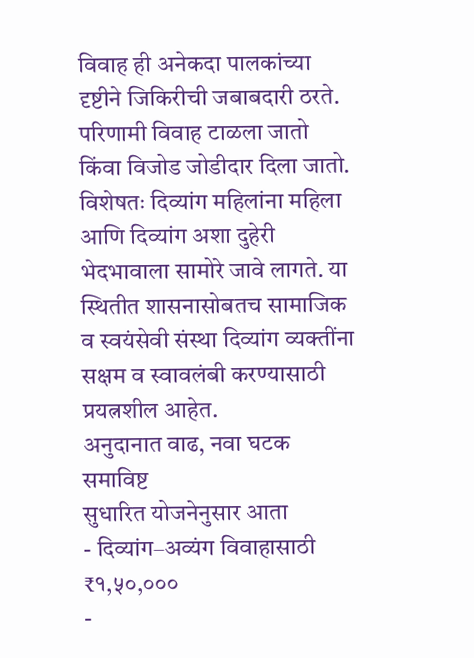विवाह ही अनेकदा पालकांच्या दृष्टीने जिकिरीची जबाबदारी ठरते. परिणामी विवाह टाळला जातो किंवा विजोड जोडीदार दिला जातो. विशेषतः दिव्यांग महिलांना महिला आणि दिव्यांग अशा दुहेरी भेदभावाला सामोरे जावे लागते. या स्थितीत शासनासोबतच सामाजिक व स्वयंसेवी संस्था दिव्यांग व्यक्तींना सक्षम व स्वावलंबी करण्यासाठी प्रयत्नशील आहेत.
अनुदानात वाढ, नवा घटक समाविष्ट
सुधारित योजनेनुसार आता
- दिव्यांग–अव्यंग विवाहासाठी ₹१,५०,०००
-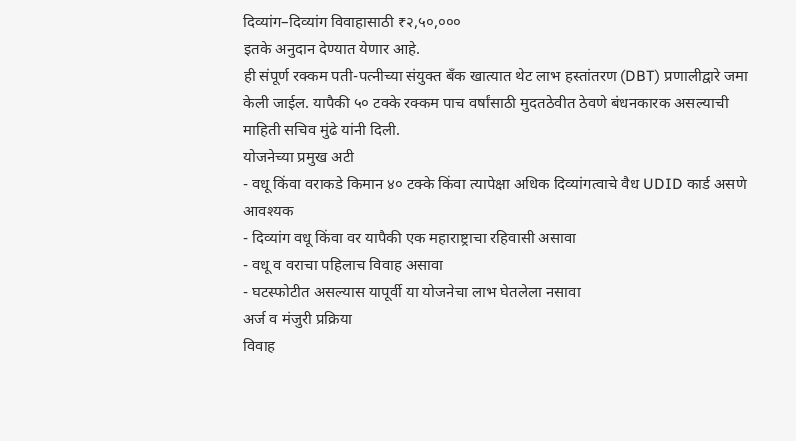दिव्यांग–दिव्यांग विवाहासाठी ₹२,५०,०००
इतके अनुदान देण्यात येणार आहे.
ही संपूर्ण रक्कम पती-पत्नीच्या संयुक्त बँक खात्यात थेट लाभ हस्तांतरण (DBT) प्रणालीद्वारे जमा केली जाईल. यापैकी ५० टक्के रक्कम पाच वर्षांसाठी मुदतठेवीत ठेवणे बंधनकारक असल्याची माहिती सचिव मुंढे यांनी दिली.
योजनेच्या प्रमुख अटी
- वधू किंवा वराकडे किमान ४० टक्के किंवा त्यापेक्षा अधिक दिव्यांगत्वाचे वैध UDID कार्ड असणे आवश्यक
- दिव्यांग वधू किंवा वर यापैकी एक महाराष्ट्राचा रहिवासी असावा
- वधू व वराचा पहिलाच विवाह असावा
- घटस्फोटीत असल्यास यापूर्वी या योजनेचा लाभ घेतलेला नसावा
अर्ज व मंजुरी प्रक्रिया
विवाह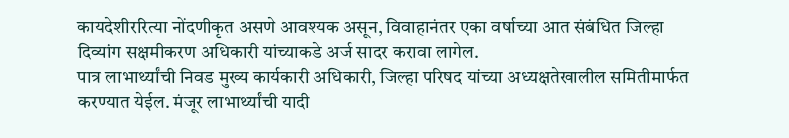कायदेशीररित्या नोंदणीकृत असणे आवश्यक असून, विवाहानंतर एका वर्षाच्या आत संबंधित जिल्हा दिव्यांग सक्षमीकरण अधिकारी यांच्याकडे अर्ज सादर करावा लागेल.
पात्र लाभार्थ्यांची निवड मुख्य कार्यकारी अधिकारी, जिल्हा परिषद यांच्या अध्यक्षतेखालील समितीमार्फत करण्यात येईल. मंजूर लाभार्थ्यांची यादी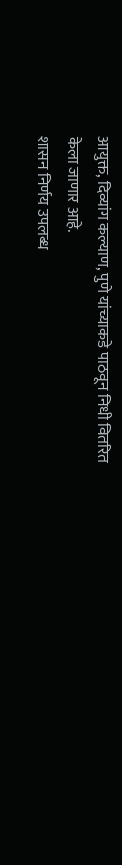आयुक्त, दिव्यांग कल्याण, पुणे यांच्याकडे पाठवून निधी वितरित केला जाणार आहे.
शासन निर्णय उपलब्ध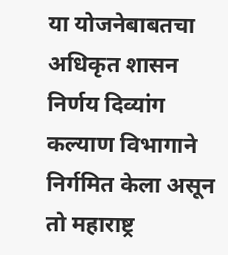या योजनेबाबतचा अधिकृत शासन निर्णय दिव्यांग कल्याण विभागाने निर्गमित केला असून तो महाराष्ट्र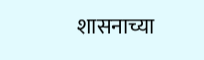शासनाच्या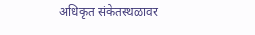अधिकृत संकेतस्थळावर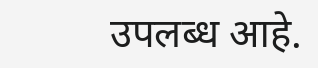उपलब्ध आहे.